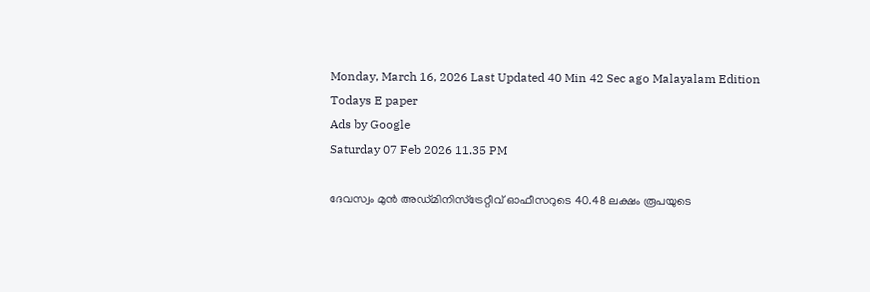Monday, March 16, 2026 Last Updated 40 Min 42 Sec ago Malayalam Edition
Todays E paper
Ads by Google
Saturday 07 Feb 2026 11.35 PM

ദേവസ്വം മുന്‍ അഡ്‌മിനിസ്‌ട്രേറ്റീവ്‌ ഓഫീസറുടെ 40.48 ലക്ഷം രൂപയുടെ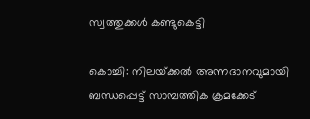സ്വത്തുക്കള്‍ കണ്ടുകെട്ടി

കൊച്ചി: നിലയ്‌ക്കല്‍ അന്നദാനവുമായി ബന്ധപ്പെട്ട്‌ സാമ്പത്തിക ക്രമക്കേട്‌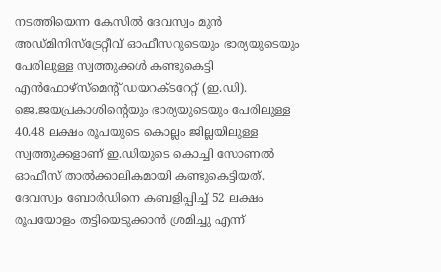നടത്തിയെന്ന കേസില്‍ ദേവസ്വം മുന്‍ അഡ്‌മിനിസ്‌ട്രേറ്റീവ്‌ ഓഫീസറുടെയും ഭാര്യയുടെയും പേരിലുള്ള സ്വത്തുക്കള്‍ കണ്ടുകെട്ടി എന്‍ഫോഴ്‌സ്‌മെന്റ്‌ ഡയറക്‌ടറേറ്റ്‌ (ഇ.ഡി). ജെ.ജയപ്രകാശിന്റെയും ഭാര്യയുടെയും പേരിലുള്ള 40.48 ലക്ഷം രൂപയുടെ കൊല്ലം ജില്ലയിലുള്ള സ്വത്തുക്കളാണ്‌ ഇ.ഡിയുടെ കൊച്ചി സോണല്‍ ഓഫീസ്‌ താല്‍ക്കാലികമായി കണ്ടുകെട്ടിയത്‌.
ദേവസ്വം ബോര്‍ഡിനെ കബളിപ്പിച്ച്‌ 52 ലക്ഷം രൂപയോളം തട്ടിയെടുക്കാന്‍ ശ്രമിച്ചു എന്ന്‌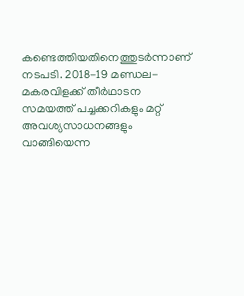കണ്ടെത്തിയതിനെത്തുടര്‍ന്നാണ്‌ നടപടി. 2018-19 മണ്ഡല-മകരവിളക്ക്‌ തീര്‍ഥാടന സമയത്ത്‌ പച്ചക്കറികളും മറ്റ്‌ അവശ്യസാധനങ്ങളും വാങ്ങിയെന്ന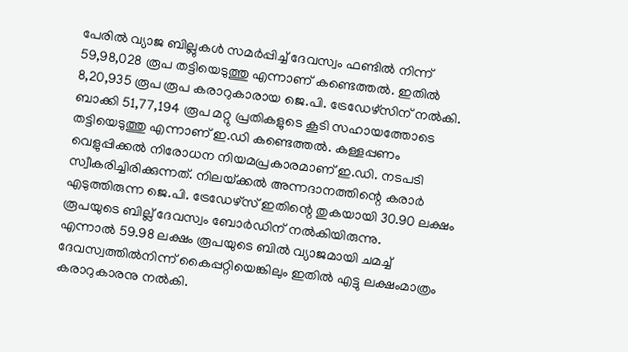പേരില്‍ വ്യാജ ബില്ലുകള്‍ സമര്‍പ്പിച്ച്‌ ദേവസ്വം ഫണ്ടില്‍ നിന്ന്‌ 59,98,028 രൂപ തട്ടിയെടുത്തു എന്നാണ്‌ കണ്ടെത്തല്‍. ഇതില്‍ 8,20,935 രൂപ രൂപ കരാറുകാരായ ജെ.പി. ട്രേഡേഴ്‌സിന്‌ നല്‍കി. ബാക്കി 51,77,194 രൂപ മറ്റു പ്രതികളുടെ കൂടി സഹായത്തോടെ തട്ടിയെടുത്തു എന്നാണ്‌ ഇ.ഡി കണ്ടെത്തല്‍. കള്ളപ്പണം വെളുപ്പിക്കല്‍ നിരോധന നിയമപ്രകാരമാണ്‌ ഇ.ഡി. നടപടി സ്വീകരിച്ചിരിക്കുന്നത്‌. നിലയ്‌ക്കല്‍ അന്നദാനത്തിന്റെ കരാര്‍ എടുത്തിരുന്ന ജെ.പി. ട്രേഡേഴ്‌സ്‌ ഇതിന്റെ തുകയായി 30.90 ലക്ഷം രൂപയുടെ ബില്ല്‌ ദേവസ്വം ബോര്‍ഡിന്‌ നല്‍കിയിരുന്നു.
എന്നാല്‍ 59.98 ലക്ഷം രൂപയുടെ ബില്‍ വ്യാജമായി ചമച്ച്‌ ദേവസ്വത്തില്‍നിന്ന്‌ കൈപ്പറ്റിയെങ്കിലും ഇതില്‍ എട്ടു ലക്ഷംമാത്രം കരാറുകാരനു നല്‍കി.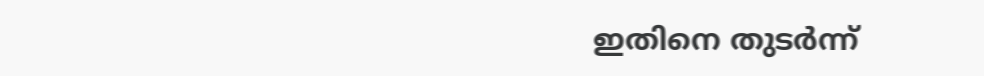ഇതിനെ തുടര്‍ന്ന്‌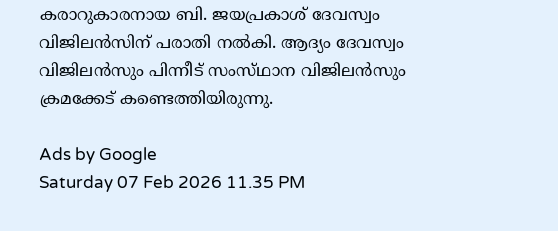കരാറുകാരനായ ബി. ജയപ്രകാശ്‌ ദേവസ്വം വിജിലന്‍സിന്‌ പരാതി നല്‍കി. ആദ്യം ദേവസ്വം വിജിലന്‍സും പിന്നീട്‌ സംസ്‌ഥാന വിജിലന്‍സും ക്രമക്കേട്‌ കണ്ടെത്തിയിരുന്നു.

Ads by Google
Saturday 07 Feb 2026 11.35 PM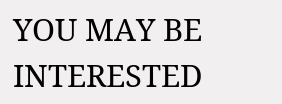YOU MAY BE INTERESTED